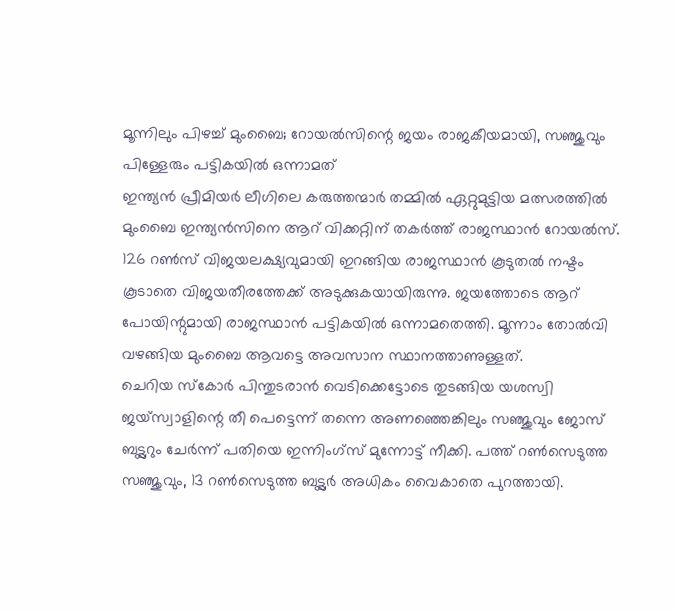മൂന്നിലും പിഴച്ച് മുംബൈ; റോയൽസിന്റെ ജയം രാജകീയമായി, സഞ്ജുവും പിള്ളേരും പട്ടികയിൽ ഒന്നാമത്
ഇന്ത്യൻ പ്രീമിയർ ലീഗിലെ കരുത്തന്മാർ തമ്മിൽ ഏറ്റുമുട്ടിയ മത്സരത്തിൽ മുംബൈ ഇന്ത്യൻസിനെ ആറ് വിക്കറ്റിന് തകർത്ത് രാജസ്ഥാൻ റോയൽസ്. 126 റൺസ് വിജയലക്ഷ്യവുമായി ഇറങ്ങിയ രാജസ്ഥാൻ കൂടുതൽ നഷ്ടം കൂടാതെ വിജയതീരത്തേക്ക് അടുക്കുകയായിരുന്നു. ജയത്തോടെ ആറ് പോയിന്റുമായി രാജസ്ഥാൻ പട്ടികയിൽ ഒന്നാമതെത്തി. മൂന്നാം തോൽവി വഴങ്ങിയ മുംബൈ ആവട്ടെ അവസാന സ്ഥാനത്താണുള്ളത്.
ചെറിയ സ്കോർ പിന്തുടരാൻ വെടിക്കെട്ടോടെ തുടങ്ങിയ യശസ്വി ജയ്സ്വാളിന്റെ തീ പെട്ടെന്ന് തന്നെ അണഞ്ഞെങ്കിലും സഞ്ജുവും ജോസ് ബട്ട്ലറും ചേർന്ന് പതിയെ ഇന്നിംഗ്സ് മുന്നോട്ട് നീക്കി. പത്ത് റൺസെടുത്ത സഞ്ജുവും, 13 റൺസെടുത്ത ബട്ട്ലർ അധികം വൈകാതെ പുറത്തായി.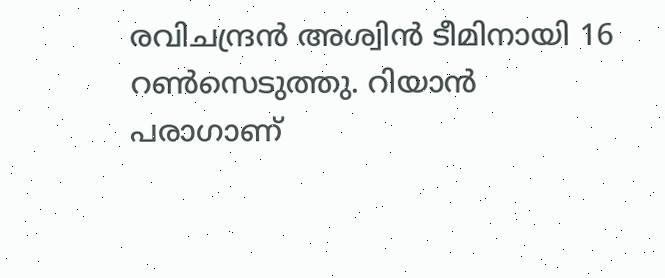രവിചന്ദ്രൻ അശ്വിൻ ടീമിനായി 16 റൺസെടുത്തു. റിയാൻ പരാഗാണ്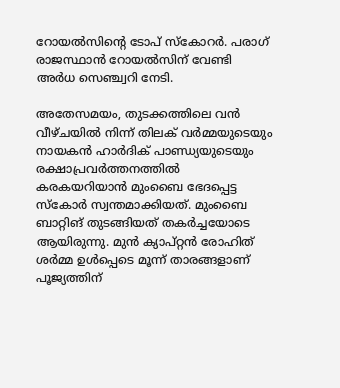റോയൽസിന്റെ ടോപ് സ്കോറർ. പരാഗ് രാജസ്ഥാൻ റോയൽസിന് വേണ്ടി അർധ സെഞ്ച്വറി നേടി.

അതേസമയം, തുടക്കത്തിലെ വൻ വീഴ്ചയിൽ നിന്ന് തിലക് വർമ്മയുടെയും നായകൻ ഹാർദിക് പാണ്ഡ്യയുടെയും രക്ഷാപ്രവർത്തനത്തിൽ കരകയറിയാൻ മുംബൈ ഭേദപ്പെട്ട സ്കോർ സ്വന്തമാക്കിയത്. മുംബൈ ബാറ്റിങ് തുടങ്ങിയത് തകർച്ചയോടെ ആയിരുന്നു. മുൻ ക്യാപ്റ്റൻ രോഹിത് ശർമ്മ ഉൾപ്പെടെ മൂന്ന് താരങ്ങളാണ് പൂജ്യത്തിന്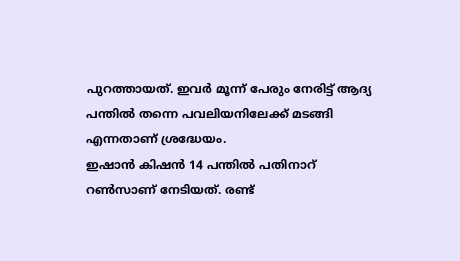പുറത്തായത്. ഇവർ മൂന്ന് പേരും നേരിട്ട് ആദ്യ പന്തിൽ തന്നെ പവലിയനിലേക്ക് മടങ്ങി എന്നതാണ് ശ്രദ്ധേയം.
ഇഷാൻ കിഷൻ 14 പന്തിൽ പതിനാറ് റൺസാണ് നേടിയത്. രണ്ട്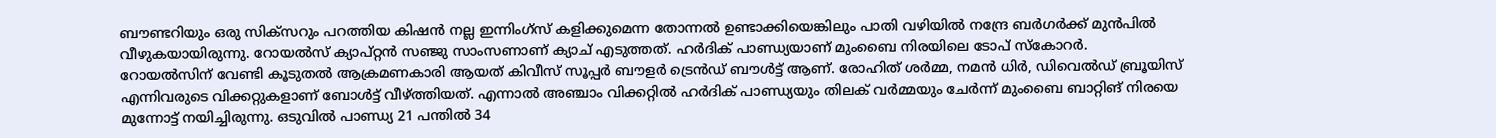ബൗണ്ടറിയും ഒരു സിക്സറും പറത്തിയ കിഷൻ നല്ല ഇന്നിംഗ്സ് കളിക്കുമെന്ന തോന്നൽ ഉണ്ടാക്കിയെങ്കിലും പാതി വഴിയിൽ നന്ദ്രേ ബർഗർക്ക് മുൻപിൽ വീഴുകയായിരുന്നു. റോയൽസ് ക്യാപ്റ്റൻ സഞ്ജു സാംസണാണ് ക്യാച് എടുത്തത്. ഹർദിക് പാണ്ഡ്യയാണ് മുംബൈ നിരയിലെ ടോപ് സ്കോറർ.
റോയൽസിന് വേണ്ടി കൂടുതൽ ആക്രമണകാരി ആയത് കിവീസ് സൂപ്പർ ബൗളർ ട്രെൻഡ് ബൗൾട്ട് ആണ്. രോഹിത് ശർമ്മ, നമൻ ധിർ, ഡിവെൽഡ് ബ്രൂയിസ് എന്നിവരുടെ വിക്കറ്റുകളാണ് ബോൾട്ട് വീഴ്ത്തിയത്. എന്നാൽ അഞ്ചാം വിക്കറ്റിൽ ഹർദിക് പാണ്ഡ്യയും തിലക് വർമ്മയും ചേർന്ന് മുംബൈ ബാറ്റിങ് നിരയെ മുന്നോട്ട് നയിച്ചിരുന്നു. ഒടുവിൽ പാണ്ഡ്യ 21 പന്തിൽ 34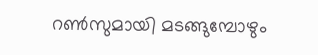റൺസുമായി മടങ്ങുമ്പോഴും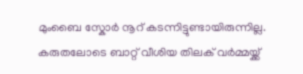മുംബൈ സ്കോർ നൂറ് കടന്നിട്ടുണ്ടായിരുന്നില്ല.
കരുതലോടെ ബാറ്റ് വീശിയ തിലക് വർമ്മയ്ക്ക്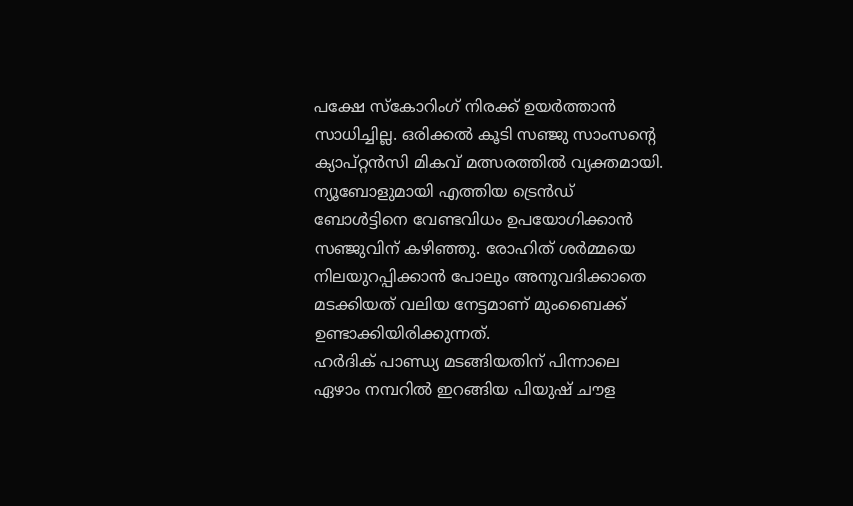പക്ഷേ സ്കോറിംഗ് നിരക്ക് ഉയർത്താൻ സാധിച്ചില്ല. ഒരിക്കൽ കൂടി സഞ്ജു സാംസന്റെ ക്യാപ്റ്റൻസി മികവ് മത്സരത്തിൽ വ്യക്തമായി. ന്യൂബോളുമായി എത്തിയ ട്രെൻഡ് ബോൾട്ടിനെ വേണ്ടവിധം ഉപയോഗിക്കാൻ സഞ്ജുവിന് കഴിഞ്ഞു. രോഹിത് ശർമ്മയെ നിലയുറപ്പിക്കാൻ പോലും അനുവദിക്കാതെ മടക്കിയത് വലിയ നേട്ടമാണ് മുംബൈക്ക് ഉണ്ടാക്കിയിരിക്കുന്നത്.
ഹർദിക് പാണ്ഡ്യ മടങ്ങിയതിന് പിന്നാലെ ഏഴാം നമ്പറിൽ ഇറങ്ങിയ പിയുഷ് ചൗള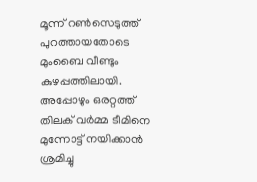മൂന്ന് റൺസെടുത്ത് പുറത്തായതോടെ മുംബൈ വീണ്ടും കുഴപ്പത്തിലായി. അപ്പോഴും ഒരറ്റത്ത് തിലക് വർമ്മ ടീമിനെ മുന്നോട്ട് നയിക്കാൻ ശ്രമിച്ചു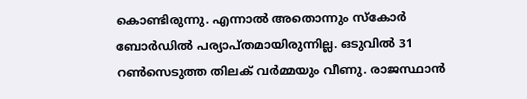കൊണ്ടിരുന്നു. എന്നാൽ അതൊന്നും സ്കോർ ബോർഡിൽ പര്യാപ്തമായിരുന്നില്ല. ഒടുവിൽ 31 റൺസെടുത്ത തിലക് വർമ്മയും വീണു. രാജസ്ഥാൻ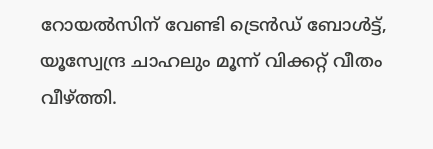റോയൽസിന് വേണ്ടി ട്രെൻഡ് ബോൾട്ട്, യൂസ്വേന്ദ്ര ചാഹലും മൂന്ന് വിക്കറ്റ് വീതം വീഴ്ത്തി.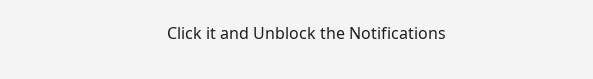Click it and Unblock the Notifications